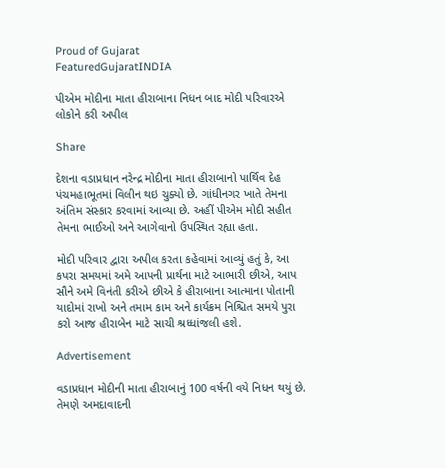Proud of Gujarat
FeaturedGujaratINDIA

પીએમ મોદીના માતા હીરાબાના નિધન બાદ મોદી પરિવારએ લોકોને કરી અપીલ

Share

દેશના વડાપ્રધાન નરેન્દ્ર મોદીના માતા હીરાબાનો પાર્થિવ દેહ પંચમહાભૂતમાં વિલીન થઇ ચુક્યો છે. ગાંધીનગર ખાતે તેમના અંતિમ સંસ્કાર કરવામાં આવ્યા છે. અહીં પીએમ મોદી સહીત તેમના ભાઈઓ અને આગેવાનો ઉપસ્થિત રહ્યા હતા.

મોદી પરિવાર દ્વારા અપીલ કરતા કહેવામાં આવ્યું હતું કે, આ કપરા સમયમાં અમે આપની પ્રાર્થના માટે આભારી છીએ, આપ સૌને અમે વિનંતી કરીએ છીએ કે હીરાબાના આત્માના પોતાની યાદોમાં રાખો અને તમામ કામ અને કાર્યક્રમ નિશ્ચિત સમયે પુરા કરો આજ હીરાબેન માટે સાચી શ્રધ્ધાંજલી હશે.

Advertisement

વડાપ્રધાન મોદીની માતા હીરાબાનું 100 વર્ષની વયે નિધન થયું છે. તેમણે અમદાવાદની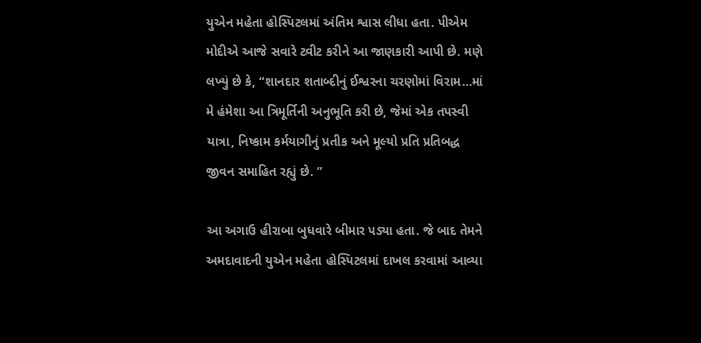યુએન મહેતા હોસ્પિટલમાં અંતિમ શ્વાસ લીધા હતા. પીએમ મોદીએ આજે સવારે ટ્વીટ કરીને આ જાણકારી આપી છે. મણે લખ્યું છે કે, “શાનદાર શતાબ્દીનું ઈશ્વરના ચરણોમાં વિરામ…માં મે હંમેશા આ ત્રિમૂર્તિની અનુભૂતિ કરી છે, જેમાં એક તપસ્વી યાત્રા, નિષ્કામ કર્મયાગીનું પ્રતીક અને મૂલ્યો પ્રતિ પ્રતિબદ્ધ જીવન સમાહિત રહ્યું છે. ”

આ અગાઉ હીરાબા બુધવારે બીમાર પડ્યા હતા. જે બાદ તેમને અમદાવાદની યુએન મહેતા હોસ્પિટલમાં દાખલ કરવામાં આવ્યા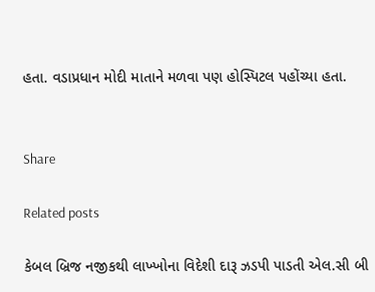હતા. વડાપ્રધાન મોદી માતાને મળવા પણ હોસ્પિટલ પહોંચ્યા હતા.


Share

Related posts

કેબલ બ્રિજ નજીકથી લાખ્ખોના વિદેશી દારૂ ઝડપી પાડતી એલ.સી બી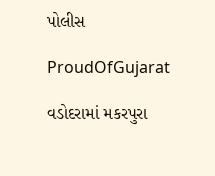પોલીસ

ProudOfGujarat

વડોદરામાં મકરપુરા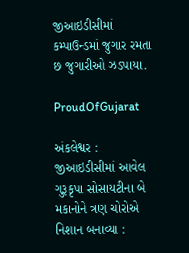જીઆઇડીસીમાં કમ્પાઉન્ડમાં જુગાર રમતા છ જુગારીઓ ઝડપાયા.

ProudOfGujarat

અંકલેશ્વર : જીઆઇડીસીમાં આવેલ ગુરૂકૃપા સોસાયટીના બે મકાનોને ત્રણ ચોરોએ નિશાન બનાવ્યા :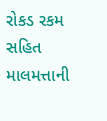રોકડ રકમ સહિત માલમત્તાની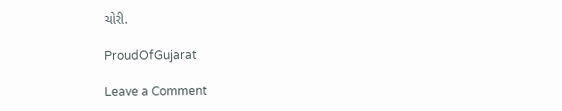ચોરી.

ProudOfGujarat

Leave a Comment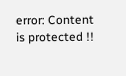error: Content is protected !!